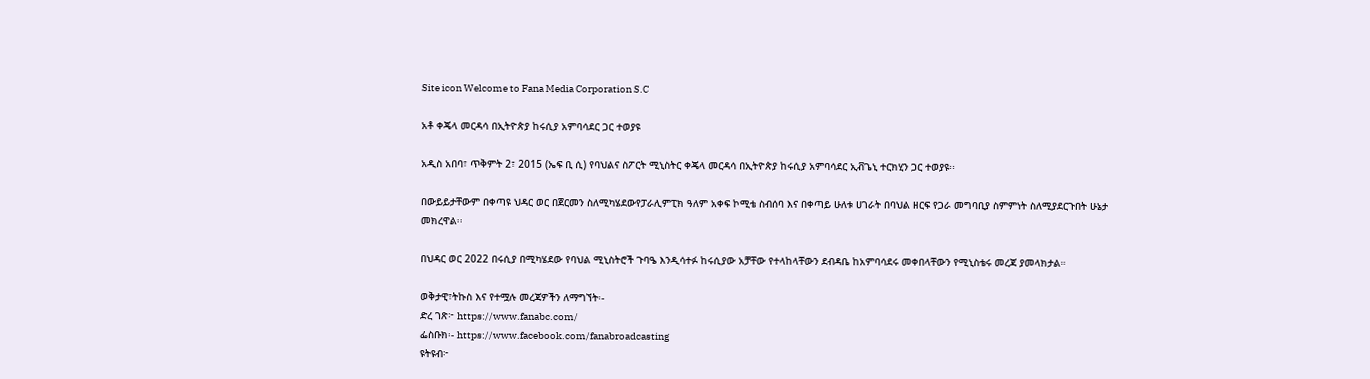Site icon Welcome to Fana Media Corporation S.C

አቶ ቀጄላ መርዳሳ በኢትዮጵያ ከሩሲያ አምባሳደር ጋር ተወያዩ

አዲስ አበባ፣ ጥቅምት 2፣ 2015 (ኤፍ ቢ ሲ) የባህልና ስፖርት ሚኒስትር ቀጄላ መርዳሳ በኢትዮጵያ ከሩሲያ አምባሳደር ኢቭጌኒ ተርክሂን ጋር ተወያዩ፡፡

በውይይታቸውም በቀጣዩ ህዳር ወር በጀርመን ስለሚካሄደውየፓራሊምፒክ ዓለም አቀፍ ኮሚቴ ስብሰባ እና በቀጣይ ሁለቱ ሀገራት በባህል ዘርፍ የጋራ መግባቢያ ስምምነት ስለሚያደርጉበት ሁኔታ መክረዋል፡፡

በህዳር ወር 2022 በሩሲያ በሚካሄደው የባህል ሚኒስትሮች ጉባዔ እንዲሳተፉ ከሩሲያው አቻቸው የተላከላቸውን ደብዳቤ ከአምባሳደሩ መቀበላቸውን የሚኒስቴሩ መረጃ ያመላክታል።

ወቅታዊ፣ትኩስ እና የተሟሉ መረጃዎችን ለማግኘት፡-
ድረ ገጽ፦ https://www.fanabc.com/
ፌስቡክ፡- https://www.facebook.com/fanabroadcasting
ዩትዩብ፦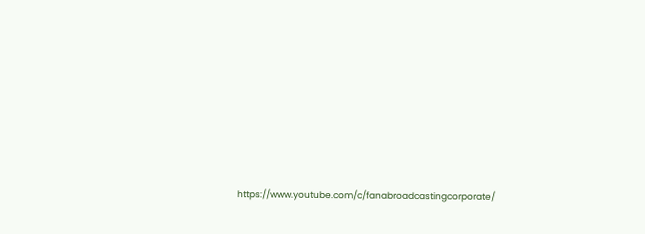https://www.youtube.com/c/fanabroadcastingcorporate/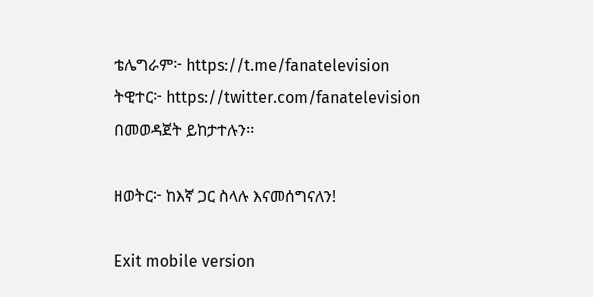ቴሌግራም፦ https://t.me/fanatelevision
ትዊተር፦ https://twitter.com/fanatelevision በመወዳጀት ይከታተሉን፡፡

ዘወትር፦ ከእኛ ጋር ስላሉ እናመሰግናለን!

Exit mobile version